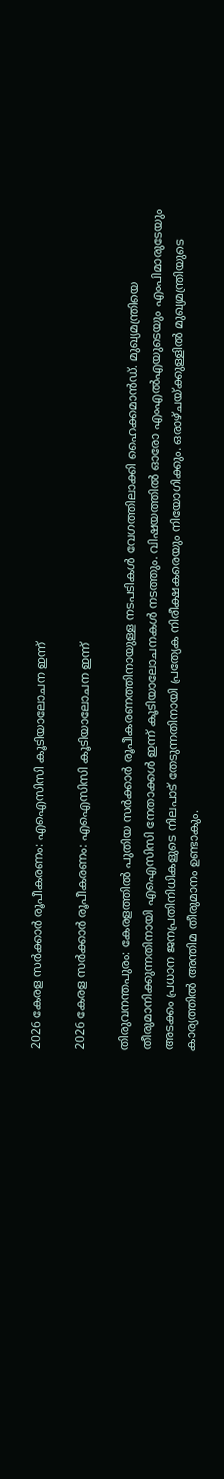2026 കേരള സര്‍ക്കാര്‍ രൂപീകരണം: എഐസിസി കൂടിയാലോചന ഇന്ന്

2026 കേരള സര്‍ക്കാര്‍ രൂപീകരണം: എഐസിസി കൂടിയാലോചന ഇന്ന്

തിരുവനന്തപുരം: കേരളത്തില്‍ പുതിയ സര്‍ക്കാര്‍ രൂപീകരണത്തിനായുള്ള നടപടികള്‍ വേഗത്തിലാക്കി ഹൈക്കമാന്‍ഡ്. മുഖ്യമന്ത്രിയെ തീരുമാനിക്കുന്നതിനായി എഐസിസി നേതാക്കള്‍ ഇന്ന് കൂടിയാലോചനകള്‍ നടത്തും. വിഷയത്തില്‍ ഓരോ എംഎല്‍എയുടെയും എംപിമാരുടേയും അടക്കം പ്രധാന ജനപ്രതിനിധികളുടെ നിലപാട് തേടുന്നതിനായി പ്രത്യേക നിരീക്ഷകരെയും നിയോഗിക്കും. ഒരാഴ്ചയ്ക്കുള്ളില്‍ മുഖ്യമന്ത്രിയുടെ കാര്യത്തില്‍ അന്തിമ തീരുമാനം ഉണ്ടാകും.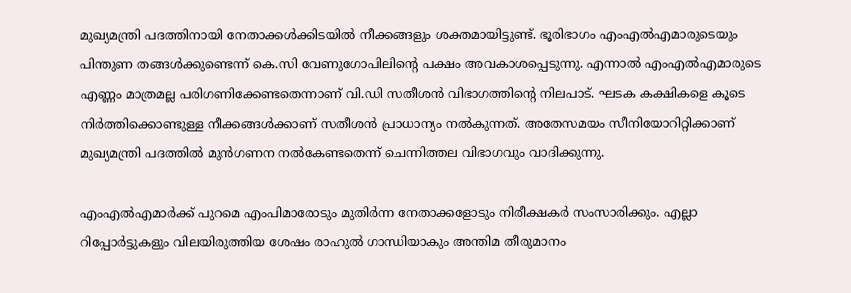മുഖ്യമന്ത്രി പദത്തിനായി നേതാക്കള്‍ക്കിടയില്‍ നീക്കങ്ങളും ശക്തമായിട്ടുണ്ട്. ഭൂരിഭാഗം എംഎല്‍എമാരുടെയും പിന്തുണ തങ്ങള്‍ക്കുണ്ടെന്ന് കെ.സി വേണുഗോപിലിന്റെ പക്ഷം അവകാശപ്പെടുന്നു. എന്നാല്‍ എംഎല്‍എമാരുടെ എണ്ണം മാത്രമല്ല പരിഗണിക്കേണ്ടതെന്നാണ് വി.ഡി സതീശന്‍ വിഭാഗത്തിന്റെ നിലപാട്. ഘടക കക്ഷികളെ കൂടെ നിര്‍ത്തിക്കൊണ്ടുള്ള നീക്കങ്ങള്‍ക്കാണ് സതീശന്‍ പ്രാധാന്യം നല്‍കുന്നത്. അതേസമയം സീനിയോറിറ്റിക്കാണ് മുഖ്യമന്ത്രി പദത്തില്‍ മുന്‍ഗണന നല്‍കേണ്ടതെന്ന് ചെന്നിത്തല വിഭാഗവും വാദിക്കുന്നു.

എംഎല്‍എമാര്‍ക്ക് പുറമെ എംപിമാരോടും മുതിര്‍ന്ന നേതാക്കളോടും നിരീക്ഷകര്‍ സംസാരിക്കും. എല്ലാ റിപ്പോര്‍ട്ടുകളും വിലയിരുത്തിയ ശേഷം രാഹുല്‍ ഗാന്ധിയാകും അന്തിമ തീരുമാനം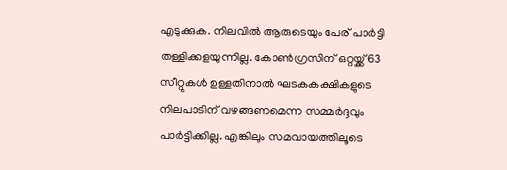എടുക്കുക. നിലവില്‍ ആരുടെയും പേര് പാര്‍ട്ടി തള്ളിക്കളയുന്നില്ല. കോണ്‍ഗ്രസിന് ഒറ്റയ്ക്ക് 63 സീറ്റുകള്‍ ഉള്ളതിനാല്‍ ഘടകകക്ഷികളുടെ നിലപാടിന് വഴങ്ങണമെന്ന സമ്മര്‍ദ്ദവും പാര്‍ട്ടിക്കില്ല. എങ്കിലും സമവായത്തിലൂടെ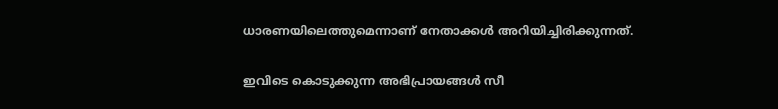ധാരണയിലെത്തുമെന്നാണ് നേതാക്കള്‍ അറിയിച്ചിരിക്കുന്നത്.

ഇവിടെ കൊടുക്കുന്ന അഭിപ്രായങ്ങള്‍ സീ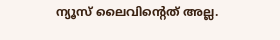ന്യൂസ് ലൈവിന്റെത് അല്ല.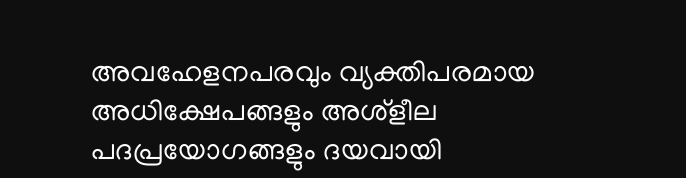അവഹേളനപരവും വ്യക്തിപരമായ അധിക്ഷേപങ്ങളും അശ്‌ളീല പദപ്രയോഗങ്ങളും ദയവായി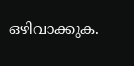ഒഴിവാക്കുക.